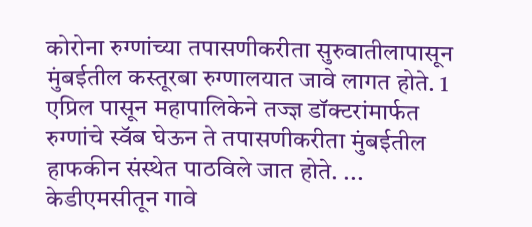कोरोना रुग्णांच्या तपासणीकरीता सुरुवातीलापासून मुंबईतील कस्तूरबा रुग्णालयात जावे लागत होते. 1 एप्रिल पासून महापालिकेने तज्ज्ञ डॉक्टरांमार्फत रुग्णांचे स्वॅब घेऊन ते तपासणीकरीता मुंबईतील हाफकीन संस्थेत पाठविले जात होते. ...
केडीएमसीतून गावे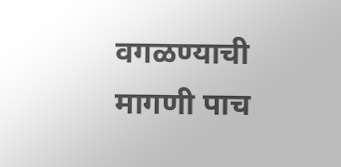वगळण्याची मागणी पाच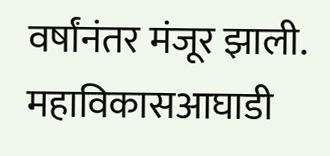वर्षांनंतर मंजूर झाली. महाविकासआघाडी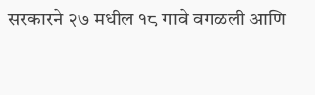सरकारने २७ मधील १८ गावे वगळली आणि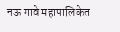नऊ गावे महापालिकेत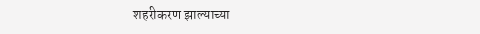शहरीकरण झाल्याच्या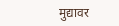मुद्यावर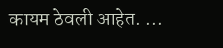कायम ठेवली आहेत. ...